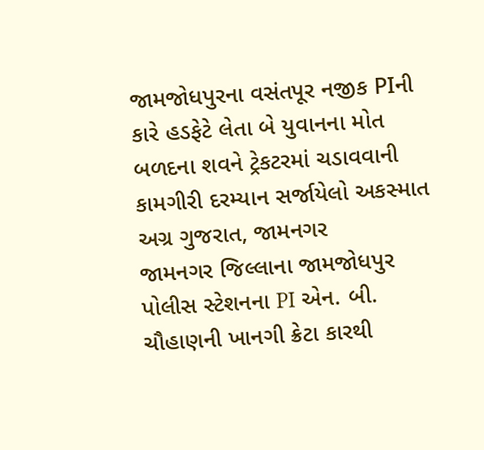જામજોધપુરના વસંતપૂર નજીક PIની કારે હડફેટે લેતા બે યુવાનના મોત
બળદના શવને ટ્રેકટરમાં ચડાવવાની કામગીરી દરમ્યાન સર્જાયેલો અકસ્માત
અગ્ર ગુજરાત, જામનગર
જામનગર જિલ્લાના જામજોધપુર પોલીસ સ્ટેશનના PI એન. બી. ચૌહાણની ખાનગી ક્રેટા કારથી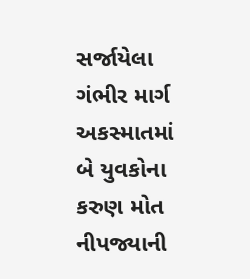સર્જાયેલા ગંભીર માર્ગ અકસ્માતમાં બે યુવકોના કરુણ મોત નીપજ્યાની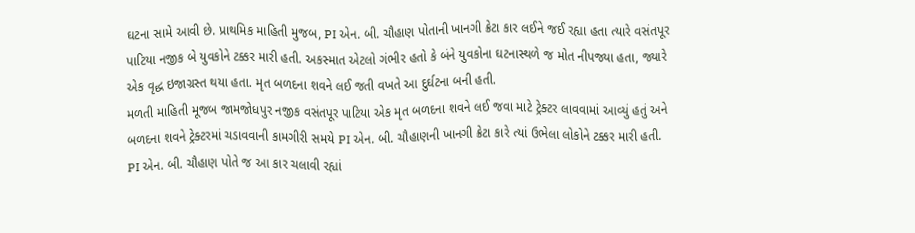ઘટના સામે આવી છે. પ્રાથમિક માહિતી મુજબ, PI એન. બી. ચૌહાણ પોતાની ખાનગી ક્રેટા કાર લઈને જઈ રહ્યા હતા ત્યારે વસંતપૂર પાટિયા નજીક બે યુવકોને ટક્કર મારી હતી. અકસ્માત એટલો ગંભીર હતો કે બંને યુવકોના ઘટનાસ્થળે જ મોત નીપજ્યા હતા, જ્યારે એક વૃદ્ધ ઇજાગ્રસ્ત થયા હતા. મૃત બળદના શવને લઈ જતી વખતે આ દુર્ઘટના બની હતી.
મળતી માહિતી મૂજબ જામજોધપુર નજીક વસંતપૂર પાટિયા એક મૃત બળદના શવને લઈ જવા માટે ટ્રેક્ટર લાવવામાં આવ્યું હતું અને બળદના શવને ટ્રેક્ટરમાં ચડાવવાની કામગીરી સમયે PI એન. બી. ચૌહાણની ખાનગી ક્રેટા કારે ત્યાં ઉભેલા લોકોને ટક્કર મારી હતી.
PI એન. બી. ચૌહાણ પોતે જ આ કાર ચલાવી રહ્યાં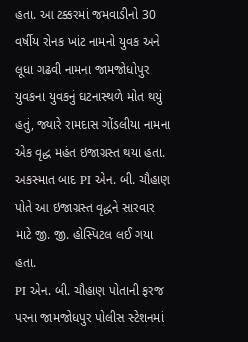હતા. આ ટક્કરમાં જમવાડીનો 30 વર્ષીય રોનક ખાંટ નામનો યુવક અને લૂધા ગઢવી નામના જામજોધોપુર યુવકના યુવકનું ઘટનાસ્થળે મોત થયું હતું, જ્યારે રામદાસ ગોંડલીયા નામના એક વૃદ્ધ મહંત ઇજાગ્રસ્ત થયા હતા. અકસ્માત બાદ PI એન. બી. ચૌહાણ પોતે આ ઇજાગ્રસ્ત વૃદ્ધને સારવાર માટે જી. જી. હોસ્પિટલ લઈ ગયા હતા.
PI એન. બી. ચૌહાણ પોતાની ફરજ પરના જામજોધપુર પોલીસ સ્ટેશનમાં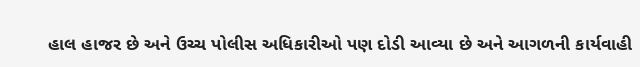હાલ હાજર છે અને ઉચ્ચ પોલીસ અધિકારીઓ પણ દોડી આવ્યા છે અને આગળની કાર્યવાહી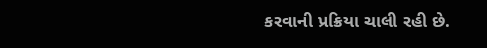કરવાની પ્રક્રિયા ચાલી રહી છે.